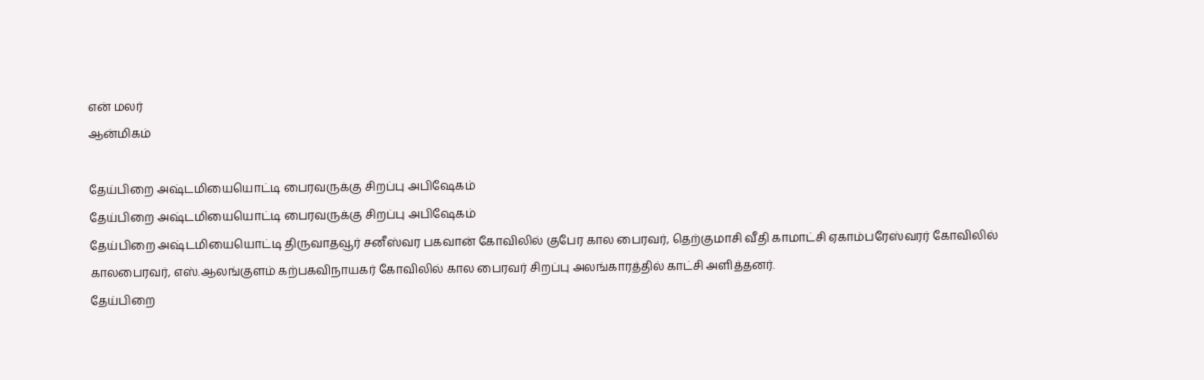என் மலர்
ஆன்மிகம்

தேய்பிறை அஷ்டமியையொட்டி பைரவருக்கு சிறப்பு அபிஷேகம்
தேய்பிறை அஷ்டமியையொட்டி பைரவருக்கு சிறப்பு அபிஷேகம்
தேய்பிறை அஷ்டமியையொட்டி திருவாதவூர் சனீஸ்வர பகவான் கோவிலில் குபேர கால பைரவர், தெற்குமாசி வீதி காமாட்சி ஏகாம்பரேஸ்வரர் கோவிலில் காலபைரவர், எஸ்.ஆலங்குளம் கற்பகவிநாயகர் கோவிலில் கால பைரவர் சிறப்பு அலங்காரத்தில் காட்சி அளித்தனர்.
தேய்பிறை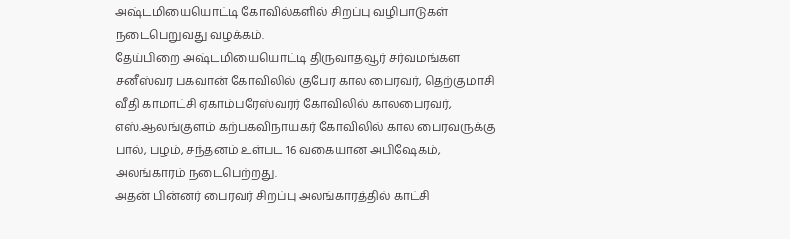அஷ்டமியையொட்டி கோவில்களில் சிறப்பு வழிபாடுகள் நடைபெறுவது வழக்கம்.
தேய்பிறை அஷ்டமியையொட்டி திருவாதவூர் சர்வமங்கள சனீஸ்வர பகவான் கோவிலில் குபேர கால பைரவர், தெற்குமாசி வீதி காமாட்சி ஏகாம்பரேஸ்வரர் கோவிலில் காலபைரவர், எஸ்.ஆலங்குளம் கற்பகவிநாயகர் கோவிலில் கால பைரவருக்கு பால், பழம், சந்தனம் உள்பட 16 வகையான அபிஷேகம், அலங்காரம் நடைபெற்றது.
அதன் பின்னர் பைரவர் சிறப்பு அலங்காரத்தில் காட்சி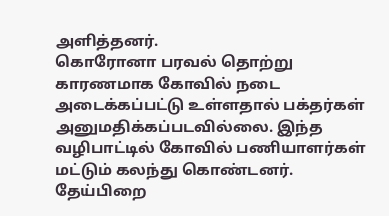அளித்தனர்.
கொரோனா பரவல் தொற்று காரணமாக கோவில் நடை அடைக்கப்பட்டு உள்ளதால் பக்தர்கள் அனுமதிக்கப்படவில்லை. இந்த வழிபாட்டில் கோவில் பணியாளர்கள் மட்டும் கலந்து கொண்டனர்.
தேய்பிறை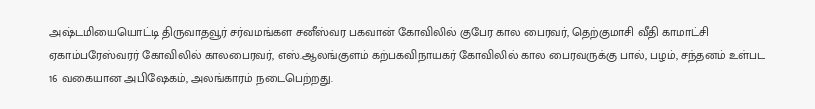அஷ்டமியையொட்டி திருவாதவூர் சர்வமங்கள சனீஸ்வர பகவான் கோவிலில் குபேர கால பைரவர், தெற்குமாசி வீதி காமாட்சி ஏகாம்பரேஸ்வரர் கோவிலில் காலபைரவர், எஸ்.ஆலங்குளம் கற்பகவிநாயகர் கோவிலில் கால பைரவருக்கு பால், பழம், சந்தனம் உள்பட 16 வகையான அபிஷேகம், அலங்காரம் நடைபெற்றது.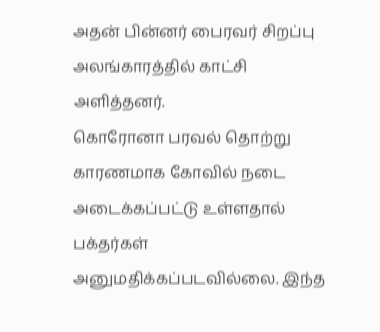அதன் பின்னர் பைரவர் சிறப்பு அலங்காரத்தில் காட்சி அளித்தனர்.
கொரோனா பரவல் தொற்று காரணமாக கோவில் நடை அடைக்கப்பட்டு உள்ளதால் பக்தர்கள் அனுமதிக்கப்படவில்லை. இந்த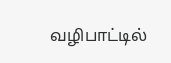வழிபாட்டில்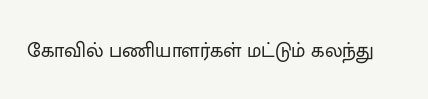கோவில் பணியாளர்கள் மட்டும் கலந்து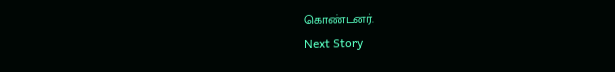கொண்டனர்.
Next Story